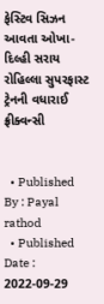ફેસ્ટિવ સિઝન આવતા ઓખા-દિલ્હી સરાય રોહિલ્લા સુપરફાસ્ટ ટ્રેનની વધારાઈ ફ્રીક્વન્સી


  • Published By : Payal rathod
  • Published Date : 2022-09-29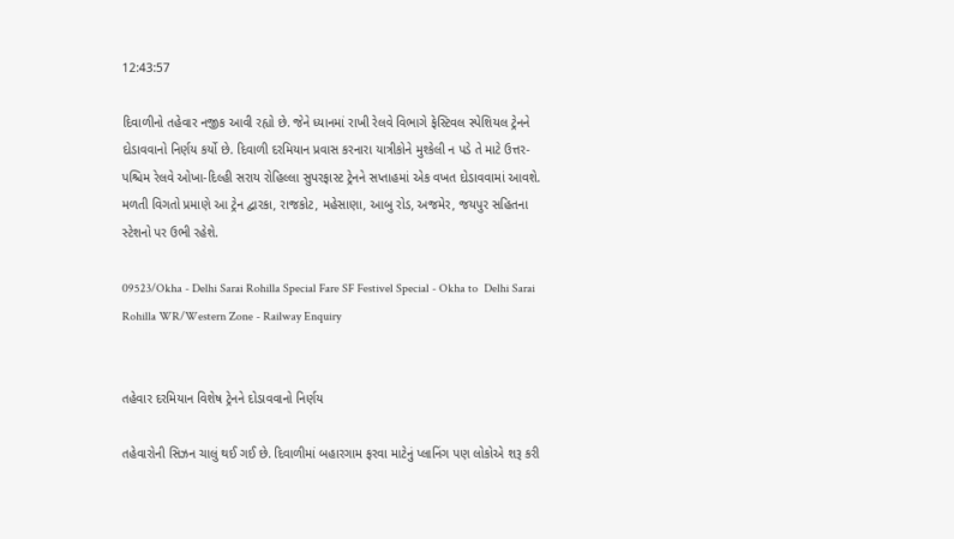12:43:57

દિવાળીનો તહેવાર નજીક આવી રહ્યો છે. જેને ધ્યાનમાં રાખી રેલવે વિભાગે ફેસ્ટિવલ સ્પેશિયલ ટ્રેનને દોડાવવાનો નિર્ણય કર્યો છે. દિવાળી દરમિયાન પ્રવાસ કરનારા યાત્રીકોને મુશ્કેલી ન પડે તે માટે ઉત્તર-પશ્ચિમ રેલવે ઓખા-દિલ્હી સરાય રોહિલ્લા સુપરફાસ્ટ ટ્રેનને સપ્તાહમાં એક વખત દોડાવવામાં આવશે. મળતી વિગતો પ્રમાણે આ ટ્રેન દ્વારકા, રાજકોટ, મહેસાણા, આબુ રોડ, અજમેર, જયપુર સહિતના સ્ટેશનો પર ઉભી રહેશે.

09523/Okha - Delhi Sarai Rohilla Special Fare SF Festivel Special - Okha to  Delhi Sarai Rohilla WR/Western Zone - Railway Enquiry


તહેવાર દરમિયાન વિશેષ ટ્રેનને દોડાવવાનો નિર્ણય

તહેવારોની સિઝન ચાલું થઈ ગઈ છે. દિવાળીમાં બહારગામ ફરવા માટેનું પ્લાનિંગ પણ લોકોએ શરૂ કરી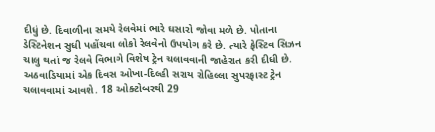દીધું છે. દિવાળીના સમયે રેલવેમાં ભારે ઘસારો જોવા મળે છે. પોતાના ડેસ્ટિનેશન સુધી પહોંચવા લોકો રેલવેનો ઉપયોગ કરે છે. ત્યારે ફેસ્ટિવ સિઝન ચાલુ થતાં જ રેલવે વિભાગે વિશેષ ટ્રેન ચલાવવાની જાહેરાત કરી દીધી છે. અઠવાડિયામાં એક દિવસ ઓખા-દિલ્હી સરાય રોહિલ્લા સુપરફાસ્ટ ટ્રેન ચલાવવામાં આવશે. 18 ઓક્ટોબરથી 29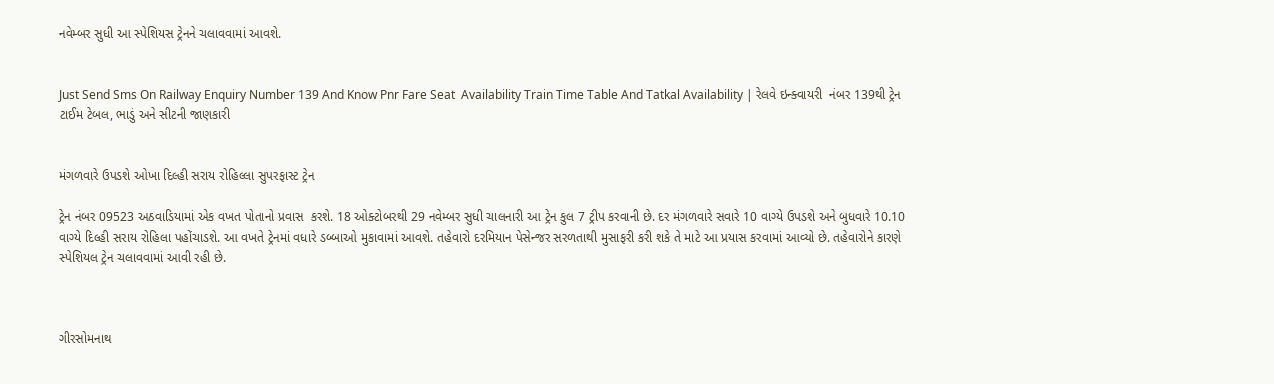નવેમ્બર સુધી આ સ્પેશિયસ ટ્રેનને ચલાવવામાં આવશે.


Just Send Sms On Railway Enquiry Number 139 And Know Pnr Fare Seat  Availability Train Time Table And Tatkal Availability | રેલવે ઇન્ક્વાયરી  નંબર 139થી ટ્રેન ટાઈમ ટેબલ, ભાડું અને સીટની જાણકારી


મંગળવારે ઉપડશે ઓખા દિલ્હી સરાય રોહિલ્લા સુપરફાસ્ટ ટ્રેન

ટ્રેન નંબર 09523 અઠવાડિયામાં એક વખત પોતાનો પ્રવાસ  કરશે. 18 ઓક્ટોબરથી 29 નવેમ્બર સુધી ચાલનારી આ ટ્રેન કુલ 7 ટ્રીપ કરવાની છે. દર મંગળવારે સવારે 10 વાગ્યે ઉપડશે અને બુધવારે 10.10 વાગ્યે દિલ્હી સરાય રોહિલા પહોંચાડશે. આ વખતે ટ્રેનમાં વધારે ડબ્બાઓ મુકાવામાં આવશે. તહેવારો દરમિયાન પેસેન્જર સરળતાથી મુસાફરી કરી શકે તે માટે આ પ્રયાસ કરવામાં આવ્યો છે. તહેવારોને કારણે સ્પેશિયલ ટ્રેન ચલાવવામાં આવી રહી છે.



ગીરસોમનાથ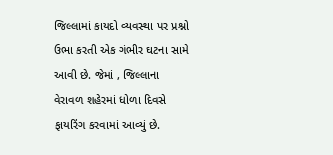જિલ્લામાં કાયદો વ્યવસ્થા પર પ્રશ્નો ઉભા કરતી એક ગંભીર ઘટના સામે આવી છે. જેમાં , જિલ્લાના વેરાવળ શહેરમાં ધોળા દિવસે ફાયરિંગ કરવામાં આવ્યું છે.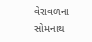વેરાવળના સોમનાથ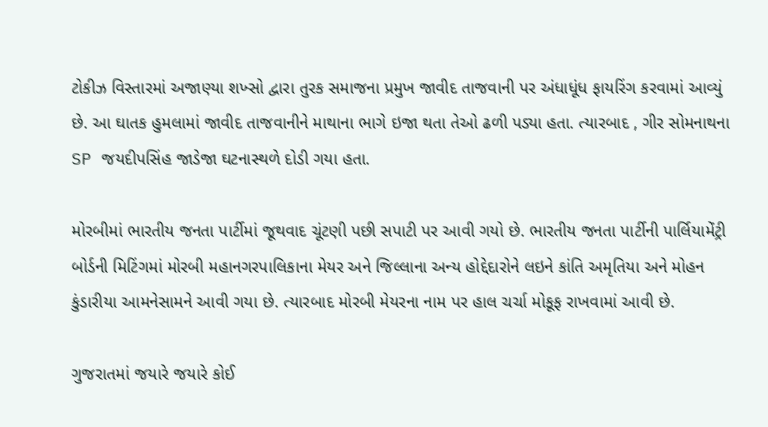ટોકીઝ વિસ્તારમાં અજાણ્યા શખ્સો દ્વારા તુરક સમાજના પ્રમુખ જાવીદ તાજવાની પર અંધાધૂંધ ફાયરિંગ કરવામાં આવ્યું છે. આ ઘાતક હુમલામાં જાવીદ તાજવાનીને માથાના ભાગે ઇજા થતા તેઓ ઢળી પડ્યા હતા. ત્યારબાદ , ગીર સોમનાથના SP જયદીપસિંહ જાડેજા ઘટનાસ્થળે દોડી ગયા હતા.

મોરબીમાં ભારતીય જનતા પાર્ટીમાં જૂથવાદ ચૂંટણી પછી સપાટી પર આવી ગયો છે. ભારતીય જનતા પાર્ટીની પાર્લિયામેંટ્રી બોર્ડની મિટિંગમાં મોરબી મહાનગરપાલિકાના મેયર અને જિલ્લાના અન્ય હોદ્દેદારોને લઇને કાંતિ અમૃતિયા અને મોહન કુંડારીયા આમનેસામને આવી ગયા છે. ત્યારબાદ મોરબી મેયરના નામ પર હાલ ચર્ચા મોકૂફ રાખવામાં આવી છે.

ગુજરાતમાં જયારે જયારે કોઈ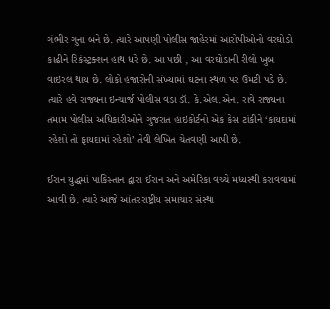ગંભીર ગુના બને છે. ત્યારે આપણી પોલીસ જાહેરમાં આરોપીઓનો વરઘોડો કાઢીને રિકંસ્ટ્રક્શન હાથ ધરે છે. આ પછી , આ વરઘોડાની રીલો ખુબ વાઇરલ થાય છે. લોકો હજારોની સંખ્યામાં ઘટના સ્થળ પર ઉમટી પડે છે. ત્યારે હવે રાજ્યના ઇન્ચાર્જ પોલીસ વડા ડૉ. કે.એલ.એન. રાવે રાજ્યના તમામ પોલીસ અધિકારીઓને ગુજરાત હાઇકોર્ટનો એક કેસ ટાંકીને ‘કાયદામાં રહેશો તો ફાયદામાં રહેશો’ તેવી લેખિત ચેતવણી આપી છે.

ઈરાન યુદ્ધમાં પાકિસ્તાન દ્વારા ઈરાન અને અમેરિકા વચ્ચે મધ્યસ્થી કરાવવામાં આવી છે. ત્યારે આજે આંતરરાષ્ટ્રીય સમાચાર સંસ્થા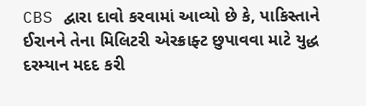CBS દ્વારા દાવો કરવામાં આવ્યો છે કે, પાકિસ્તાને ઈરાનને તેના મિલિટરી એરક્રાફ્ટ છુપાવવા માટે યુદ્ધ દરમ્યાન મદદ કરી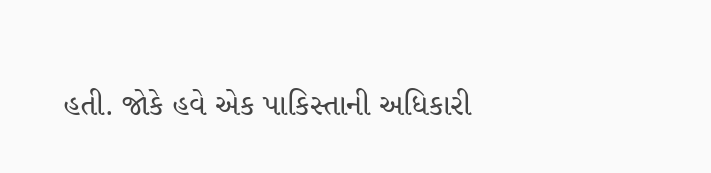હતી. જોકે હવે એક પાકિસ્તાની અધિકારી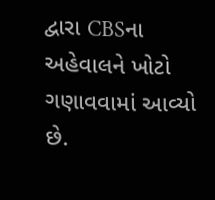દ્વારા CBSના અહેવાલને ખોટો ગણાવવામાં આવ્યો છે.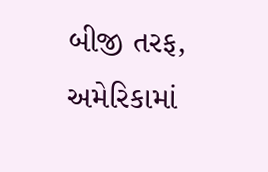બીજી તરફ, અમેરિકામાં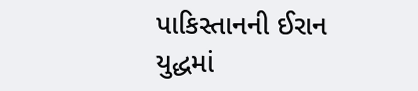પાકિસ્તાનની ઈરાન યુદ્ધમાં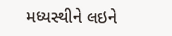મધ્યસ્થીને લઇને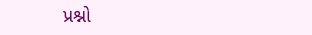પ્રશ્નો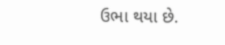ઉભા થયા છે.